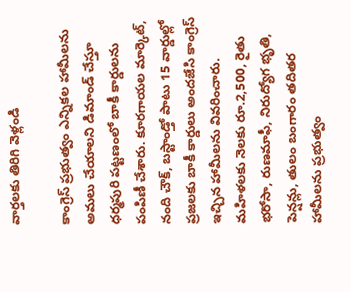వార్తలకు తిరిగి వెళ్లండి

కాంగ్రెస్ ప్రభుత్వం ఎన్నికల హామీలను అమలు చేయాలని డిమాండ్ చేస్తూ ధర్మపురి పట్టణంలో బాకీ కార్డులను పంపిణీ చేశారు. కూరగాయల మార్కెట్, నంది చౌక్, బస్టాండ్తో పాటు 15 వార్డుల్లో ప్రజలకు బాకీ కార్డులు అందజేసి కాంగ్రెస్ ఇచ్చిన హామీలను వివరించారు.
మహిళలకు నెలకు రూ.2,500, రైతు భరోసా, రుణమాఫీ, నిరుద్యోగ భృతి, పెన్షన్లు, తులం బంగారం తదితర హామీలను ప్రభుత్వం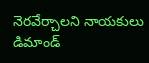నెరవేర్చాలని నాయకులు డిమాండ్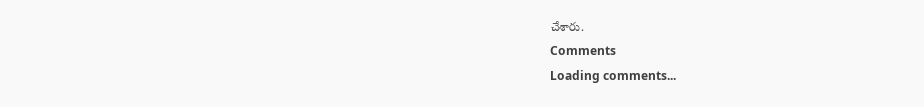చేశారు.
Comments
Loading comments...